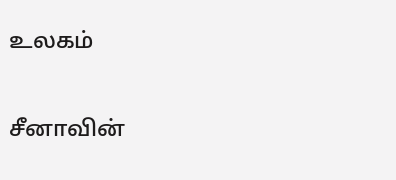உலகம்

சீனாவின்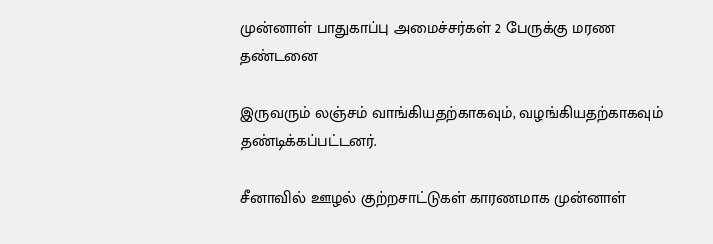முன்னாள் பாதுகாப்பு அமைச்சர்கள் 2 பேருக்கு மரண தண்டனை

இருவரும் லஞ்சம் வாங்கியதற்காகவும், வழங்கியதற்காகவும் தண்டிக்கப்பட்டனர்.

சீனாவில் ஊழல் குற்றசாட்டுகள் காரணமாக முன்னாள்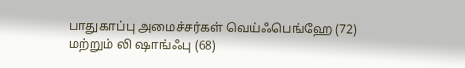பாதுகாப்பு அமைச்சர்கள் வெய்ஃபெங்ஹே (72) மற்றும் லி ஷாங்ஃபு (68)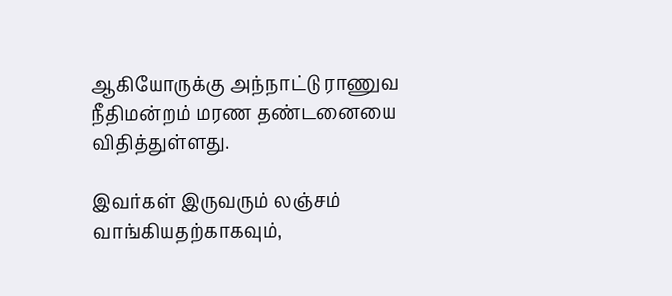ஆகியோருக்கு அந்நாட்டு ராணுவ நீதிமன்றம் மரண தண்டனையை விதித்துள்ளது.

இவர்கள் இருவரும் லஞ்சம் வாங்கியதற்காகவும்,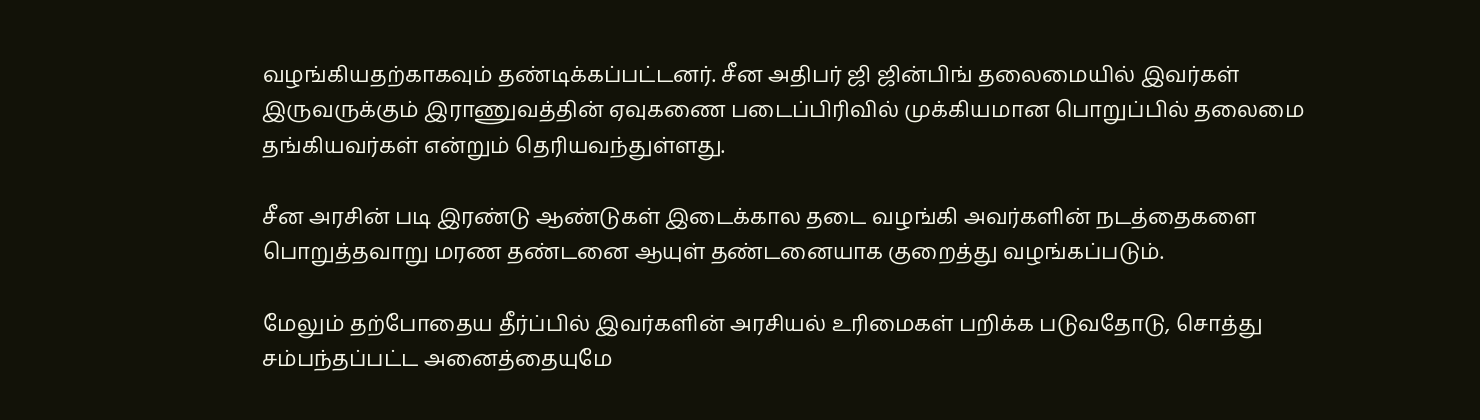வழங்கியதற்காகவும் தண்டிக்கப்பட்டனர். சீன அதிபர் ஜி ஜின்பிங் தலைமையில் இவர்கள் இருவருக்கும் இராணுவத்தின் ஏவுகணை படைப்பிரிவில் முக்கியமான பொறுப்பில் தலைமை தங்கியவர்கள் என்றும் தெரியவந்துள்ளது.

சீன அரசின் படி இரண்டு ஆண்டுகள் இடைக்கால தடை வழங்கி அவர்களின் நடத்தைகளை பொறுத்தவாறு மரண தண்டனை ஆயுள் தண்டனையாக குறைத்து வழங்கப்படும்.

மேலும் தற்போதைய தீர்ப்பில் இவர்களின் அரசியல் உரிமைகள் பறிக்க படுவதோடு, சொத்து சம்பந்தப்பட்ட அனைத்தையுமே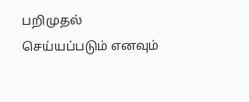பறிமுதல் செய்யப்படும் எனவும்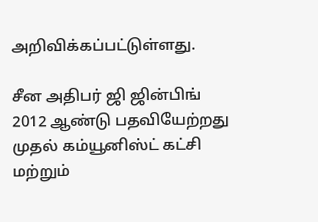அறிவிக்கப்பட்டுள்ளது.

சீன அதிபர் ஜி ஜின்பிங் 2012 ஆண்டு பதவியேற்றது முதல் கம்யூனிஸ்ட் கட்சி மற்றும்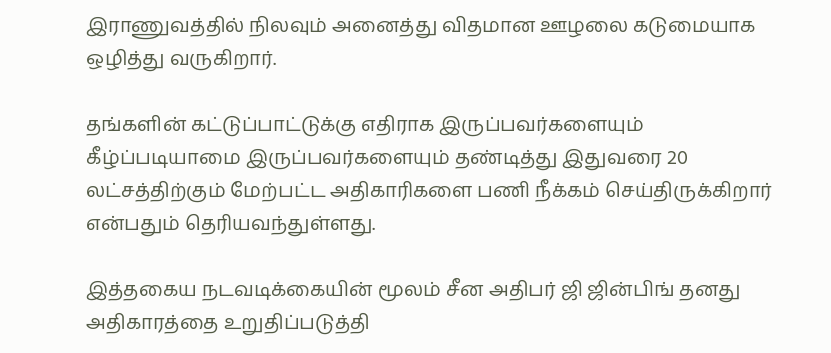இராணுவத்தில் நிலவும் அனைத்து விதமான ஊழலை கடுமையாக ஒழித்து வருகிறார்.

தங்களின் கட்டுப்பாட்டுக்கு எதிராக இருப்பவர்களையும் கீழ்ப்படியாமை இருப்பவர்களையும் தண்டித்து இதுவரை 20 லட்சத்திற்கும் மேற்பட்ட அதிகாரிகளை பணி நீக்கம் செய்திருக்கிறார் என்பதும் தெரியவந்துள்ளது.

இத்தகைய நடவடிக்கையின் மூலம் சீன அதிபர் ஜி ஜின்பிங் தனது அதிகாரத்தை உறுதிப்படுத்தி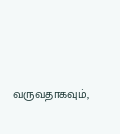வருவதாகவும்,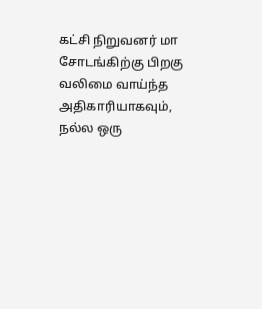கட்சி நிறுவனர் மா சோடங்கிற்கு பிறகு வலிமை வாய்ந்த அதிகாரியாகவும், நல்ல ஒரு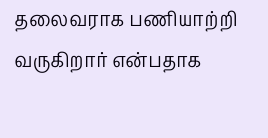தலைவராக பணியாற்றி வருகிறார் என்பதாக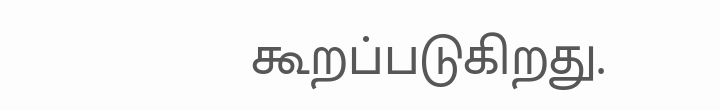கூறப்படுகிறது.